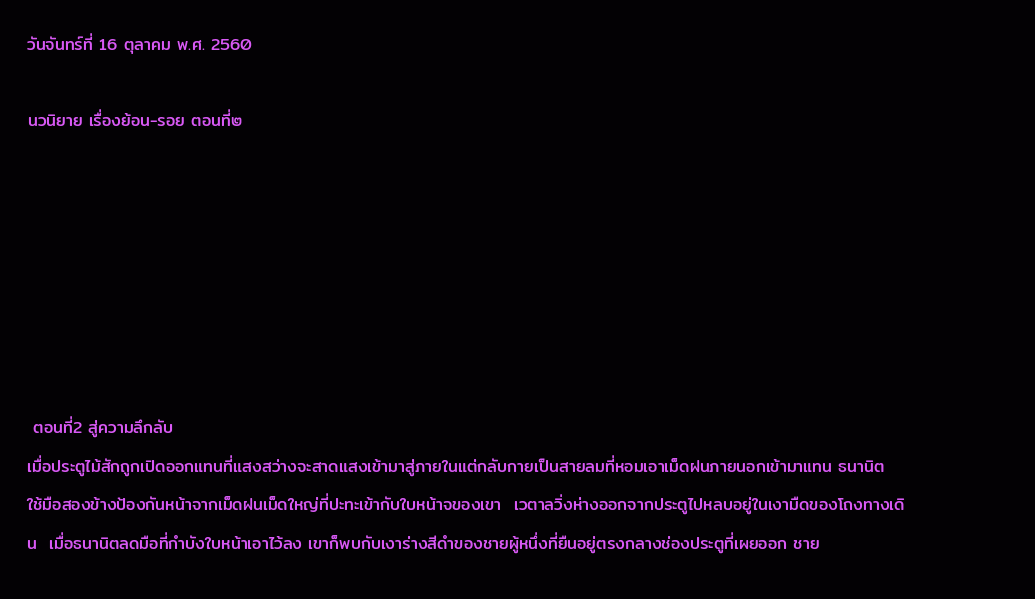วันจันทร์ที่ 16 ตุลาคม พ.ศ. 2560

นวนิยาย เรื่องย้อน-รอย ตอนที่๒







 ตอนที่2 สู่ความลึกลับ
เมื่อประตูไม้สักถูกเปิดออกแทนที่แสงสว่างจะสาดแสงเข้ามาสู่ภายในแต่กลับกายเป็นสายลมที่หอมเอาเม็ดฝนภายนอกเข้ามาแทน ธนานิต ใช้มือสองข้างป้องกันหน้าจากเม็ดฝนเม็ดใหญ่ที่ปะทะเข้ากับใบหน้าจของเขา  เวตาลวิ่งห่างออกจากประตูไปหลบอยู่ในเงามืดของโถงทางเดิน  เมื่อธนานิตลดมือที่กำบังใบหน้าเอาไว้ลง เขาก็พบกับเงาร่างสีดำของชายผู้หนึ่งที่ยืนอยู่ตรงกลางช่องประตูที่เผยออก ชาย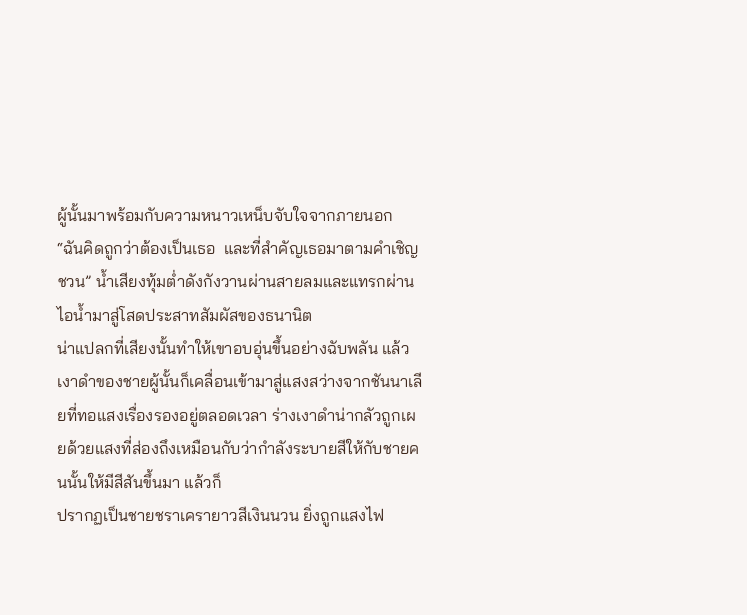ผู้นั้นมาพร้อมกับความหนาวเหน็บจับใจจากภายนอก
“ฉันคิดถูกว่าต้องเป็นเธอ  และที่สำคัญเธอมาตามคำเชิญชวน” น้ำเสียงทุ้มต่ำดังกังวานผ่านสายลมและแทรกผ่านไอน้ำมาสู่โสดประสาทสัมผัสของธนานิต
น่าแปลกที่เสียงนั้นทำให้เขาอบอุ่นขึ้นอย่างฉับพลัน แล้วเงาดำของชายผู้นั้นก็เคลื่อนเข้ามาสู่แสงสว่างจากชันนาเลียที่ทอแสงเรื่องรองอยู่ตลอดเวลา ร่างเงาดำน่ากลัวถูกเผยด้วยแสงที่ส่องถึงเหมือนกับว่ากำลังระบายสีให้กับชายคนนั้นให้มีสีสันขึ้นมา แล้วก็
ปรากฏเป็นชายชราเครายาวสีเงินนวน ยิ่งถูกแสงไฟ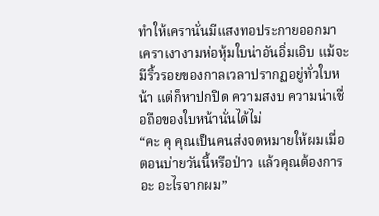ทำให้เครานั่นมีแสงทอประกายออกมา เคราเงางามห่อหุ้มใบน่าอันอิ่มเอิบ แม้จะมีริ้วรอยของกาลเวลาปรากฏอยู่ทั่วใบหน้า แต่ก็หาปกปิด ความสงบ ความน่าเชื่อถือของใบหน้านั่นได้ไม่
“คะ คุ คุณเป็นคนส่งจดหมายให้ผมเมื่อตอนบ่ายวันนี้หรือป่าว แล้วคุณต้องการ อะ อะไรจากผม”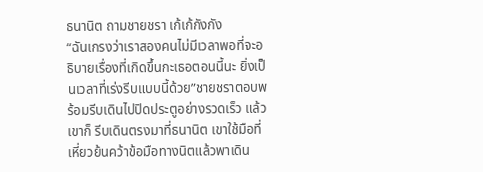ธนานิต ถามชายชรา เก้เก้กังกัง
“ฉันเกรงว่าเราสองคนไม่มีเวลาพอที่จะอธิบายเรื่องที่เกิดขึ้นกะเธอตอนนี้นะ ยิ่งเป็นเวลาที่เร่งรีบแบบนี้ด้วย”ชายชราตอบพร้อมรีบเดินไปปิดประตูอย่างรวดเร็ว แล้วเขาก็ รีบเดินตรงมาที่ธนานิต เขาใช้มือที่เหี่ยวย้นคว้าข้อมือทางนิตแล้วพาเดิน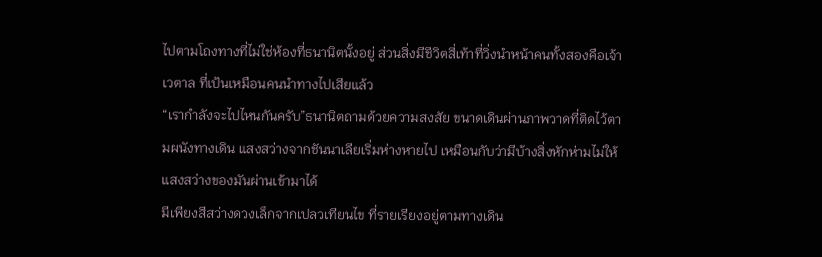ไปตามโถงทางที่ไม่ใช่ห้องที่ธนานิตนั้งอยู่ ส่วนสิ่งมีชีวิตสี่เท้าที่วิ่งนำหน้าคนทั้งสองคือเจ้าเวตาล ที่เป้นเหมือนคนนำทางไปเสียแล้ว
“เรากำลังจะไปไหนกันครับ”ธนานิตถามด้วยความสงสัย ขนาดเดินผ่านภาพวาดที่ติดไว้ตามผนังทางเดิน แสงสว่างจากชันนาเลียเริ่มห่างหายไป เหมือนกับว่ามีบ้างสิ่งหักห่ามไม่ให้แสงสว่างของมันผ่านเข้ามาได้
มีเพียงสีสว่างดวงเล็กจากเปลวเทียนไข ที่รายเรียงอยู่ตามทางเดิน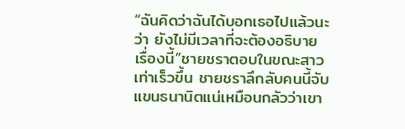“ฉันคิดว่าฉันได้บอกเธอไปแล้วนะว่า ยังไม่มีเวลาที่จะต้องอธิบาย เรื่องนี้”ชายชราตอบในขณะสาวเท่าเร็วขึ้น ชายชราลึกลับคนนี้จับแขนธนานิตแน่เหมือนกลัวว่าเขา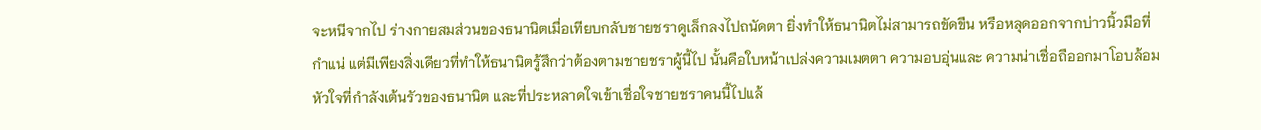จะหนีจากไป ร่างกายสมส่วนของธนานิตเมื่อเทียบกลับชายชราดูเล็กลงไปถนัดตา ยิ่งทำให้ธนานิตไม่สามารถขัดขืน หรือหลุดออกจากบ่าวนิ้วมือที่กำแน่ แต่มีเพียงสิ่งเดียวที่ทำให้ธนานิตรู้สึกว่าต้องตามชายชราผู้นี้ไป นั้นคือใบหน้าเปล่งความเมตตา ความอบอุ่นและ ความน่าเชื่อถืออกมาโอบล้อมหัวใจที่กำลังเต้นรัวของธนานิต และที่ประหลาดใจเข้าเชื่อใจชายชราคนนี้ไปแล้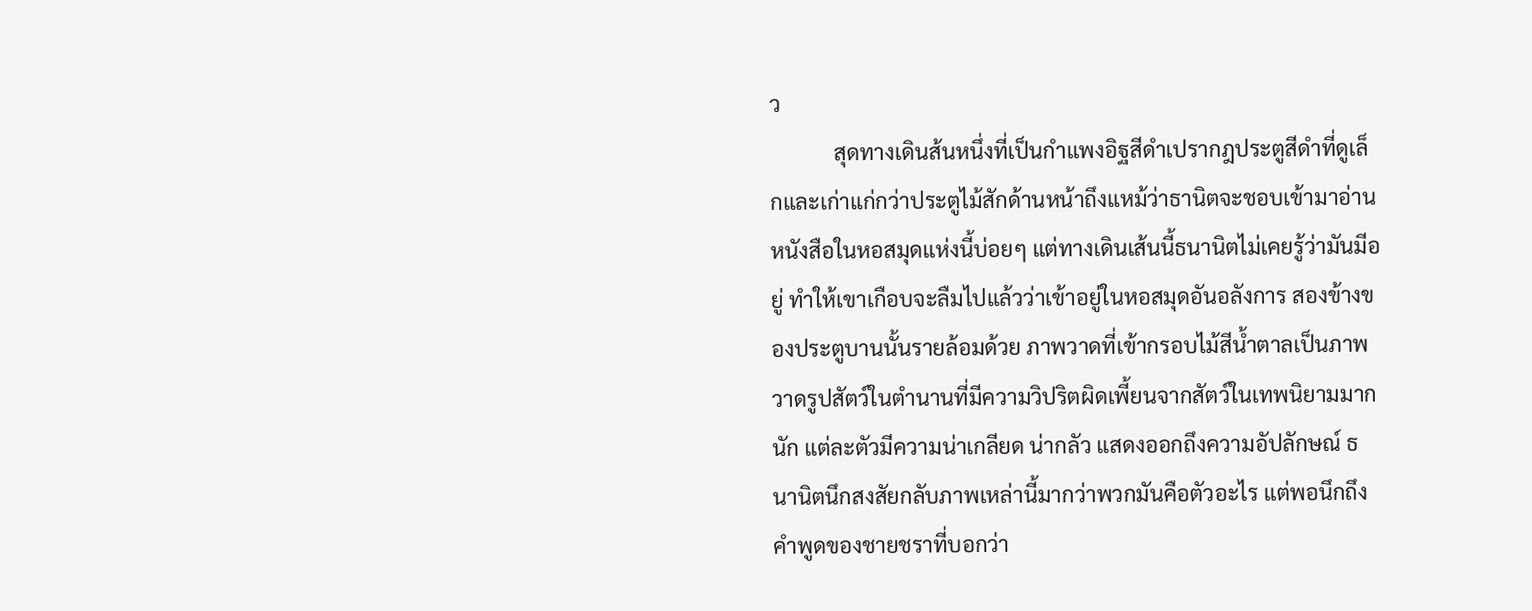ว
            สุดทางเดินส้นหนึ่งที่เป็นกำแพงอิฐสีดำเปรากฎประตูสีดำที่ดูเล็กและเก่าแก่กว่าประตูไม้สักด้านหน้าถึงแหม้ว่าธานิตจะชอบเข้ามาอ่านหนังสือในหอสมุดแห่งนี้บ่อยๆ แต่ทางเดินเส้นนี้ธนานิตไม่เคยรู้ว่ามันมีอยู่ ทำให้เขาเกือบจะลืมไปแล้วว่าเข้าอยู่ในหอสมุดอันอลังการ สองข้างของประตูบานนั้นรายล้อมด้วย ภาพวาดที่เข้ากรอบไม้สีน้ำตาลเป็นภาพวาดรูปสัตว์ในตำนานที่มีความวิปริตผิดเพี้ยนจากสัตว์ในเทพนิยามมากนัก แต่ละตัวมีความน่าเกลียด น่ากลัว แสดงออกถึงความอัปลักษณ์ ธนานิตนึกสงสัยกลับภาพเหล่านี้มากว่าพวกมันคือตัวอะไร แต่พอนึกถึงคำพูดของชายชราที่บอกว่า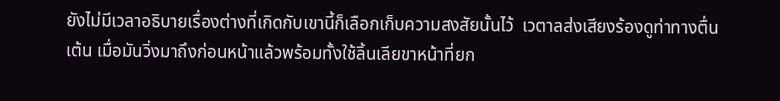ยังไม่มีเวลาอธิบายเรื่องต่างที่เกิดกับเขานี้ก็เลือกเก็บความสงสัยนั้นไว้  เวตาลส่งเสียงร้องดูท่าทางตื่นเต้น เมื่อมันวิ่งมาถึงก่อนหน้าแล้วพร้อมทั้งใช้ลิ้นเลียขาหน้าที่ยก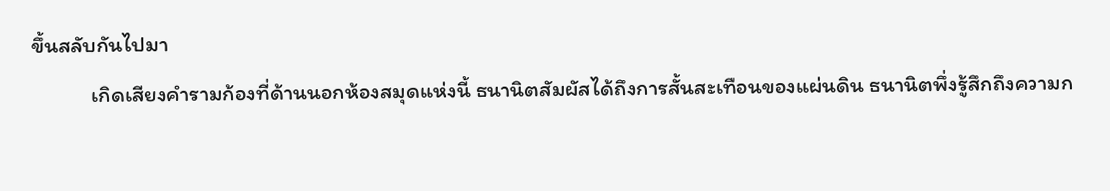ขึ้นสลับกันไปมา
            เกิดเสียงคำรามก้องที่ด้านนอกห้องสมุดแห่งนี้ ธนานิตสัมผัสได้ถึงการสั้นสะเทือนของแผ่นดิน ธนานิตพึ่งรู้สึกถึงความก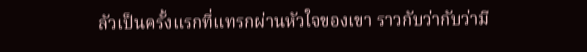ลัวเป็นครั้งแรกที่แทรกผ่านหัวใจของเขา ราวกับว่ากับว่ามี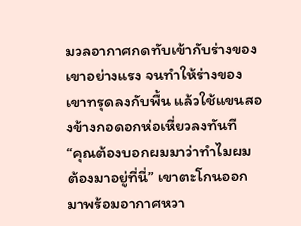มวลอากาศกดทับเข้ากับร่างของเขาอย่างแรง จนทำให้ร่างของเขาทรุดลงกับพื้น แล้วใช้แขนสองข้างกอดอกห่อเหี่ยวลงทันที
“คุณต้องบอกผมมาว่าทำไมผมต้องมาอยู่ที่นี่” เขาตะโกนออกมาพร้อมอากาศหวา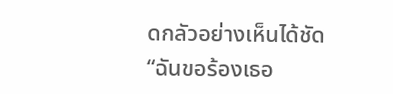ดกลัวอย่างเห็นได้ชัด
“ฉันขอร้องเธอ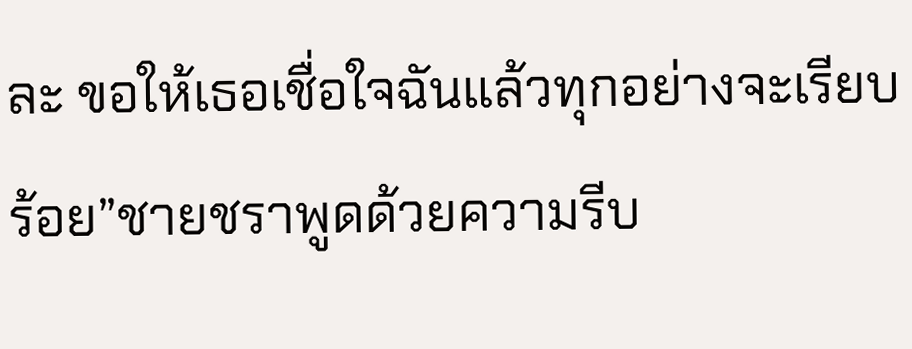ละ ขอให้เธอเชื่อใจฉันแล้วทุกอย่างจะเรียบร้อย”ชายชราพูดด้วยความรีบ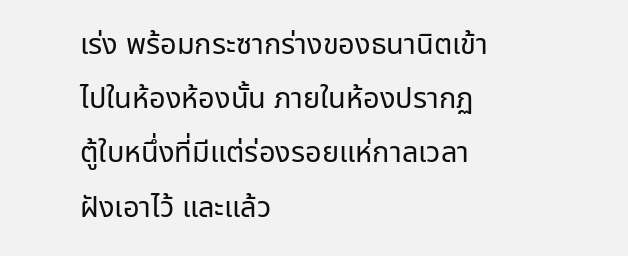เร่ง พร้อมกระซากร่างของธนานิตเข้าไปในห้องห้องนั้น ภายในห้องปรากฏตู้ใบหนึ่งที่มีแต่ร่องรอยแห่กาลเวลาฝังเอาไว้ และแล้ว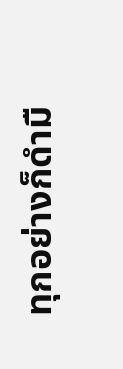ทุกอย่างก็ดำมื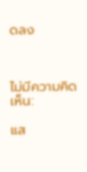ดลง



ไม่มีความคิดเห็น:

แส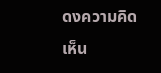ดงความคิดเห็น